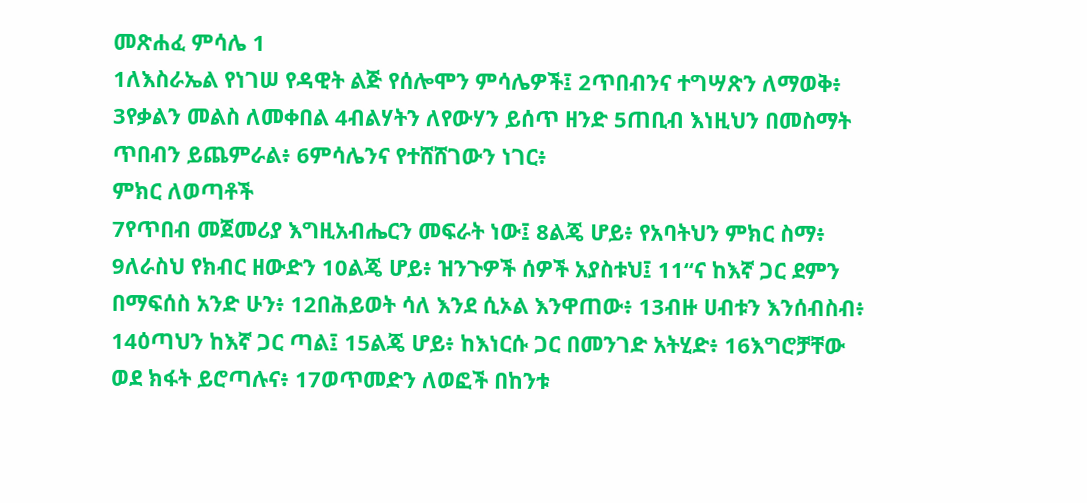መጽሐፈ ምሳሌ 1
1ለእስራኤል የነገሠ የዳዊት ልጅ የሰሎሞን ምሳሌዎች፤ 2ጥበብንና ተግሣጽን ለማወቅ፥ 3የቃልን መልስ ለመቀበል 4ብልሃትን ለየውሃን ይሰጥ ዘንድ 5ጠቢብ እነዚህን በመስማት ጥበብን ይጨምራል፥ 6ምሳሌንና የተሸሸገውን ነገር፥
ምክር ለወጣቶች
7የጥበብ መጀመሪያ እግዚአብሔርን መፍራት ነው፤ 8ልጄ ሆይ፥ የአባትህን ምክር ስማ፥ 9ለራስህ የክብር ዘውድን 10ልጄ ሆይ፥ ዝንጉዎች ሰዎች አያስቱህ፤ 11“ና ከእኛ ጋር ደምን በማፍሰስ አንድ ሁን፥ 12በሕይወት ሳለ እንደ ሲኦል እንዋጠው፥ 13ብዙ ሀብቱን እንሰብስብ፥ 14ዕጣህን ከእኛ ጋር ጣል፤ 15ልጄ ሆይ፥ ከእነርሱ ጋር በመንገድ አትሂድ፥ 16እግሮቻቸው ወደ ክፋት ይሮጣሉና፥ 17ወጥመድን ለወፎች በከንቱ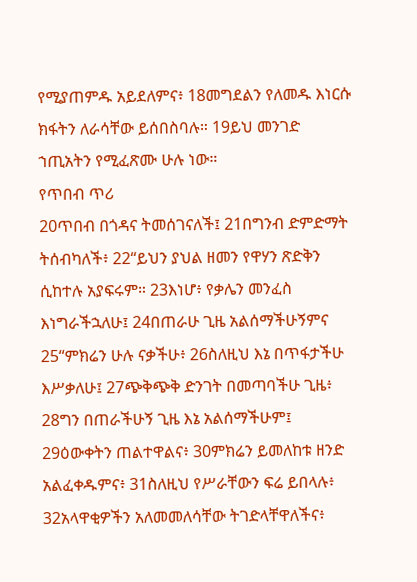የሚያጠምዱ አይደለምና፥ 18መግደልን የለመዱ እነርሱ ክፋትን ለራሳቸው ይሰበስባሉ። 19ይህ መንገድ ኀጢአትን የሚፈጽሙ ሁሉ ነው።
የጥበብ ጥሪ
20ጥበብ በጎዳና ትመሰገናለች፤ 21በግንብ ድምድማት ትሰብካለች፥ 22“ይህን ያህል ዘመን የዋሃን ጽድቅን ሲከተሉ አያፍሩም። 23እነሆ፥ የቃሌን መንፈስ እነግራችኋለሁ፤ 24በጠራሁ ጊዜ አልሰማችሁኝምና 25“ምክሬን ሁሉ ናቃችሁ፥ 26ስለዚህ እኔ በጥፋታችሁ እሥቃለሁ፤ 27ጭቅጭቅ ድንገት በመጣባችሁ ጊዜ፥ 28ግን በጠራችሁኝ ጊዜ እኔ አልሰማችሁም፤ 29ዕውቀትን ጠልተዋልና፥ 30ምክሬን ይመለከቱ ዘንድ አልፈቀዱምና፥ 31ስለዚህ የሥራቸውን ፍሬ ይበላሉ፥ 32አላዋቂዎችን አለመመለሳቸው ትገድላቸዋለችና፥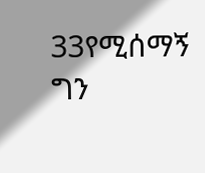33የሚሰማኝ ግን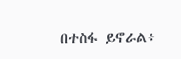በተስፋ ይኖራል፥